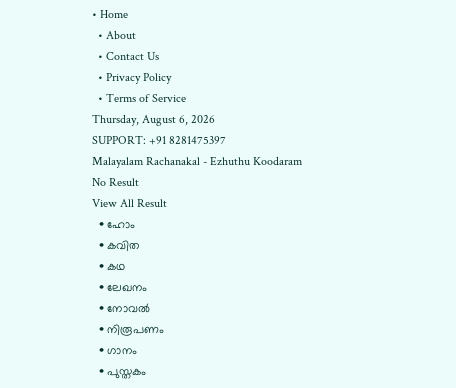• Home
  • About
  • Contact Us
  • Privacy Policy
  • Terms of Service
Thursday, August 6, 2026
SUPPORT: +91 8281475397
Malayalam Rachanakal - Ezhuthu Koodaram
No Result
View All Result
  • ഹോം
  • കവിത
  • കഥ
  • ലേഖനം
  • നോവൽ
  • നിരൂപണം
  • ഗാനം
  • പുസ്തകം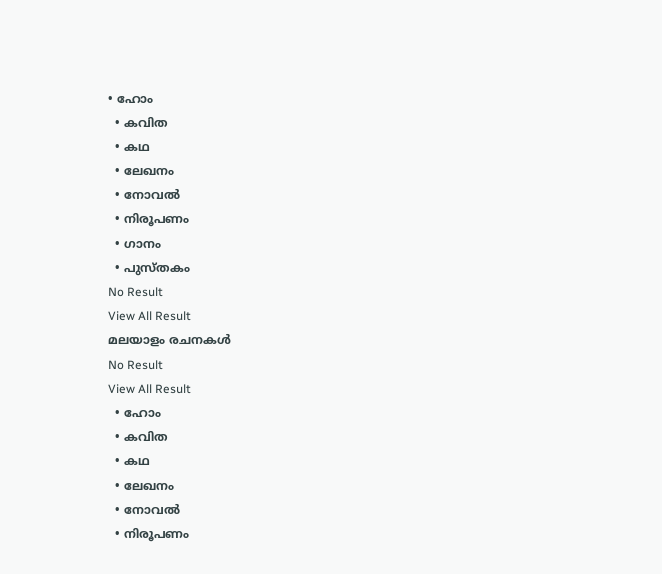• ഹോം
  • കവിത
  • കഥ
  • ലേഖനം
  • നോവൽ
  • നിരൂപണം
  • ഗാനം
  • പുസ്തകം
No Result
View All Result
മലയാളം രചനകൾ
No Result
View All Result
  • ഹോം
  • കവിത
  • കഥ
  • ലേഖനം
  • നോവൽ
  • നിരൂപണം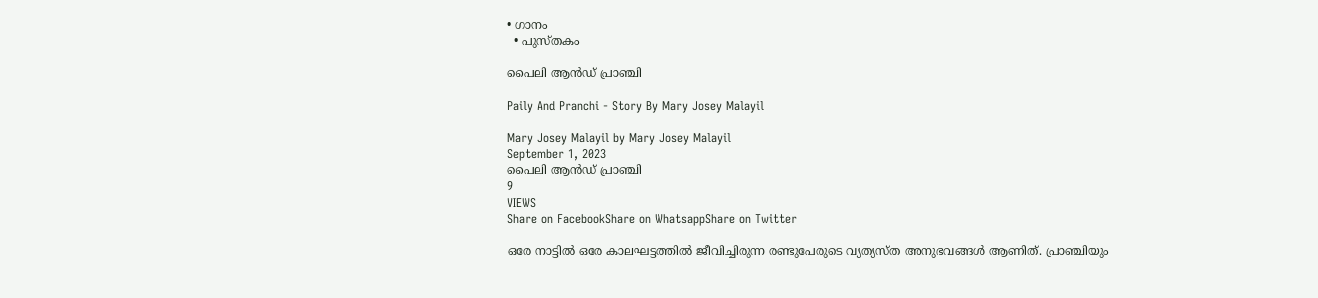• ഗാനം
  • പുസ്തകം

പൈലി ആൻഡ് പ്രാഞ്ചി

Paily And Pranchi - Story By Mary Josey Malayil

Mary Josey Malayil by Mary Josey Malayil
September 1, 2023
പൈലി ആൻഡ് പ്രാഞ്ചി
9
VIEWS
Share on FacebookShare on WhatsappShare on Twitter

ഒരേ നാട്ടിൽ ഒരേ കാലഘട്ടത്തിൽ ജീവിച്ചിരുന്ന രണ്ടുപേരുടെ വ്യത്യസ്ത അനുഭവങ്ങൾ ആണിത്. പ്രാഞ്ചിയും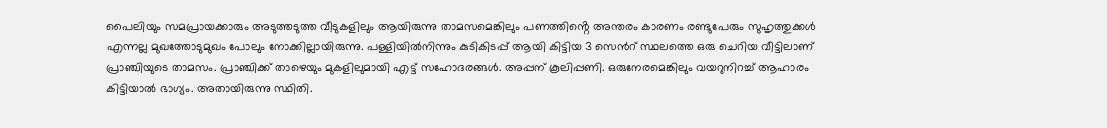പൈലിയും സമപ്രായക്കാരും അടുത്തടുത്ത വീടുകളിലും ആയിരുന്നു താമസമെങ്കിലും പണത്തിൻ്റെ അന്തരം കാരണം രണ്ടുപേരും സുഹൃത്തുക്കൾ എന്നല്ല മുഖത്തോടുമുഖം പോലും നോക്കില്ലായിരുന്നു. പള്ളിയിൽനിന്നും കുടികിടപ്പ് ആയി കിട്ടിയ 3 സെൻറ് സ്ഥലത്തെ ഒരു ചെറിയ വീട്ടിലാണ് പ്രാഞ്ചിയുടെ താമസം. പ്രാഞ്ചിക്ക് താഴെയും മുകളിലുമായി എട്ട് സഹോദരങ്ങൾ. അപ്പന് കൂലിപ്പണി. ഒരുനേരമെങ്കിലും വയറുനിറച്ച് ആഹാരം കിട്ടിയാൽ ഭാഗ്യം. അതായിരുന്നു സ്ഥിതി.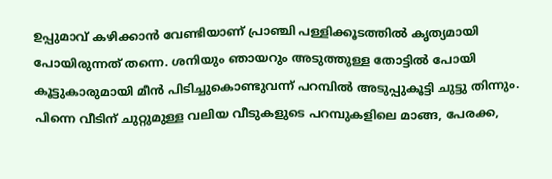ഉപ്പുമാവ് കഴിക്കാൻ വേണ്ടിയാണ് പ്രാഞ്ചി പള്ളിക്കൂടത്തിൽ കൃത്യമായി പോയിരുന്നത് തന്നെ. ശനിയും ഞായറും അടുത്തുള്ള തോട്ടിൽ പോയി കൂട്ടുകാരുമായി മീൻ പിടിച്ചുകൊണ്ടുവന്ന് പറമ്പിൽ അടുപ്പുകൂട്ടി ചുട്ടു തിന്നും. പിന്നെ വീടിന് ചുറ്റുമുള്ള വലിയ വീടുകളുടെ പറമ്പുകളിലെ മാങ്ങ, പേരക്ക,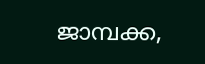ജാമ്പക്ക,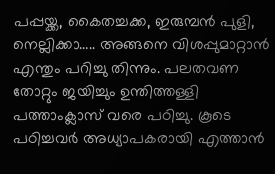പപ്പയ്ക്ക, കൈതച്ചക്ക, ഇരുമ്പൻ പുളി, നെല്ലിക്കാ….. അങ്ങനെ വിശപ്പുമാറ്റാൻ എന്തും പറിച്ചു തിന്നും. പലതവണ തോറ്റും ജയിച്ചും ഉന്തിത്തള്ളി പത്താംക്ലാസ് വരെ പഠിച്ചു. കൂടെ പഠിച്ചവർ അധ്യാപകരായി എത്താൻ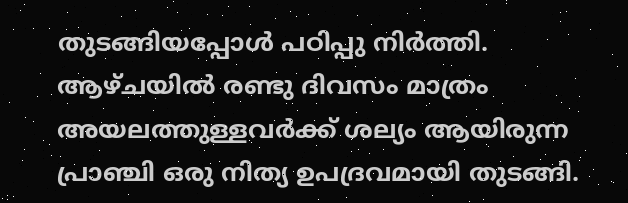തുടങ്ങിയപ്പോൾ പഠിപ്പു നിർത്തി. ആഴ്ചയിൽ രണ്ടു ദിവസം മാത്രം അയലത്തുള്ളവർക്ക് ശല്യം ആയിരുന്ന പ്രാഞ്ചി ഒരു നിത്യ ഉപദ്രവമായി തുടങ്ങി.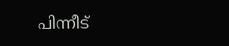പിന്നീട്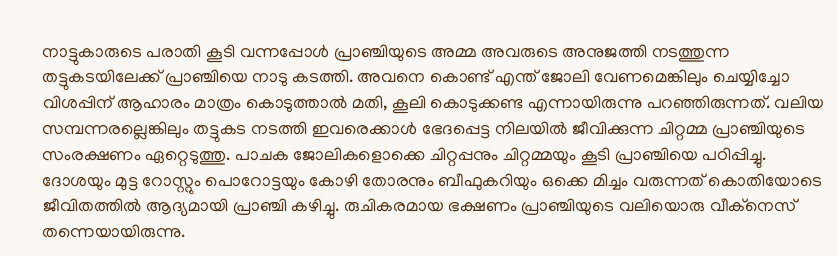നാട്ടുകാരുടെ പരാതി കൂടി വന്നപ്പോൾ പ്രാഞ്ചിയുടെ അമ്മ അവരുടെ അനുജത്തി നടത്തുന്ന തട്ടുകടയിലേക്ക് പ്രാഞ്ചിയെ നാടു കടത്തി. അവനെ കൊണ്ട് എന്ത് ജോലി വേണമെങ്കിലും ചെയ്യിച്ചോ വിശപ്പിന് ആഹാരം മാത്രം കൊടുത്താൽ മതി, കൂലി കൊടുക്കണ്ട എന്നായിരുന്നു പറഞ്ഞിരുന്നത്. വലിയ സമ്പന്നരല്ലെങ്കിലും തട്ടുകട നടത്തി ഇവരെക്കാൾ ഭേദപ്പെട്ട നിലയിൽ ജീവിക്കുന്ന ചിറ്റമ്മ പ്രാഞ്ചിയുടെ സംരക്ഷണം ഏറ്റെടുത്തു. പാചക ജോലികളൊക്കെ ചിറ്റപ്പനും ചിറ്റമ്മയും കൂടി പ്രാഞ്ചിയെ പഠിപ്പിച്ചു. ദോശയും മുട്ട റോസ്റ്റും പൊറോട്ടയും കോഴി തോരനും ബീഫുകറിയും ഒക്കെ മിച്ചം വരുന്നത് കൊതിയോടെ ജീവിതത്തിൽ ആദ്യമായി പ്രാഞ്ചി കഴിച്ചു. രുചികരമായ ഭക്ഷണം പ്രാഞ്ചിയുടെ വലിയൊരു വീക്നെസ് തന്നെയായിരുന്നു.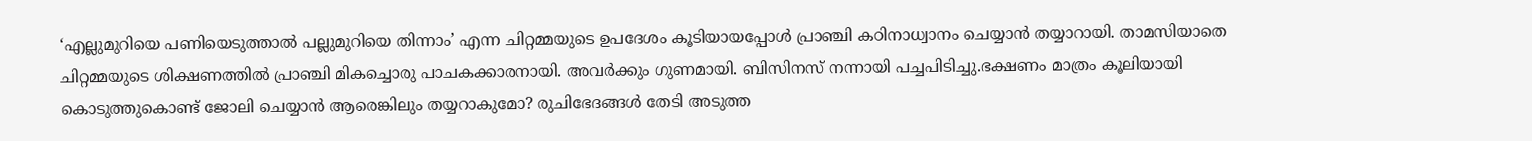‘എല്ലുമുറിയെ പണിയെടുത്താൽ പല്ലുമുറിയെ തിന്നാം’ എന്ന ചിറ്റമ്മയുടെ ഉപദേശം കൂടിയായപ്പോൾ പ്രാഞ്ചി കഠിനാധ്വാനം ചെയ്യാൻ തയ്യാറായി. താമസിയാതെ ചിറ്റമ്മയുടെ ശിക്ഷണത്തിൽ പ്രാഞ്ചി മികച്ചൊരു പാചകക്കാരനായി. അവർക്കും ഗുണമായി. ബിസിനസ്‌ നന്നായി പച്ചപിടിച്ചു.ഭക്ഷണം മാത്രം കൂലിയായി കൊടുത്തുകൊണ്ട് ജോലി ചെയ്യാൻ ആരെങ്കിലും തയ്യറാകുമോ? രുചിഭേദങ്ങൾ തേടി അടുത്ത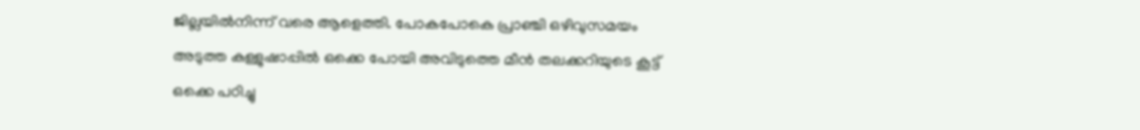ജില്ലയിൽനിന്ന് വരെ ആളെത്തി. പോകപോകെ പ്രാഞ്ചി ഒഴിവുസമയം അടുത്ത കള്ളുഷാപ്പിൽ ഒക്കെ പോയി അവിടുത്തെ മീൻ തലക്കറിയുടെ കൂട്ട് ഒക്കെ പഠിച്ചു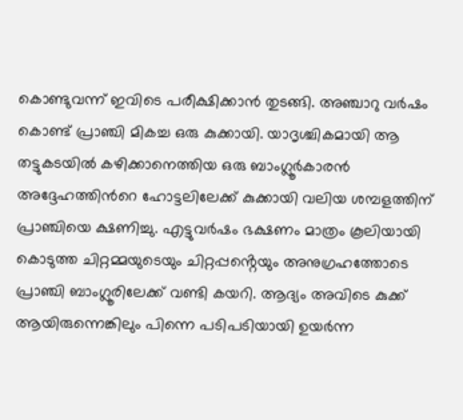കൊണ്ടുവന്ന് ഇവിടെ പരീക്ഷിക്കാൻ തുടങ്ങി. അഞ്ചാറു വർഷം കൊണ്ട് പ്രാഞ്ചി മികച്ച ഒരു കുക്കായി. യാദൃശ്ചികമായി ആ തട്ടുകടയിൽ കഴിക്കാനെത്തിയ ഒരു ബാംഗ്ലൂർകാരൻ അദ്ദേഹത്തിൻറെ ഹോട്ടലിലേക്ക് കുക്കായി വലിയ ശമ്പളത്തിന് പ്രാഞ്ചിയെ ക്ഷണിച്ചു. എട്ടുവർഷം ഭക്ഷണം മാത്രം കൂലിയായി കൊടുത്ത ചിറ്റമ്മയുടെയും ചിറ്റപ്പൻ്റെയും അനുഗ്രഹത്തോടെ പ്രാഞ്ചി ബാംഗ്ലൂരിലേക്ക് വണ്ടി കയറി. ആദ്യം അവിടെ കുക്ക് ആയിരുന്നെങ്കിലും പിന്നെ പടിപടിയായി ഉയർന്ന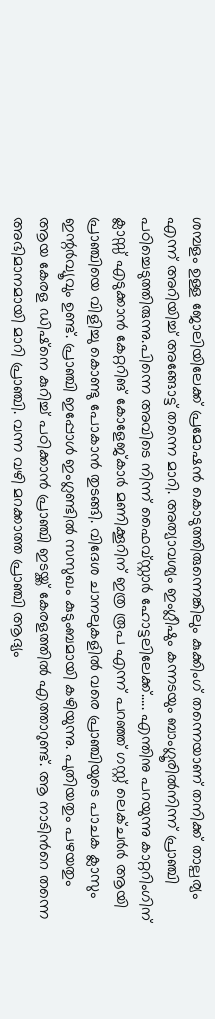ശമ്പളം ഉള്ള ജോലിയിലേക്ക് പ്രമോഷൻ കൊടുത്തിരുന്നെങ്കിലും കുക്കിംഗ് തന്നെയാണ് തനിക്ക് താല്പര്യം എന്ന് അറിയിച്ച് അങ്ങോട്ട് തന്നെ മാറി. അത്യാവശ്യം ഇംഗ്ലീഷും കന്നടയും ബാംഗ്ലൂരിൽനിന്ന് പ്രാഞ്ചി പഠിച്ചെടുത്തിരുന്നു.പിന്നെ അവിടെ നിന്ന് ഫൈവ്സ്റ്റാർ ഹോട്ടലിലേക്ക്….. എന്തിനു പറയുന്നു കാറ്ററിംഗിന് ക്ലാസ്സ് എടുക്കാൻ കേറ്ററിങ് കോളേജ്കാർ മണിക്കൂറിന് ഇത്ര രൂപ എന്ന് പറഞ്ഞ് ഗസ്റ്റ് ലെക്ചർർ ആയി പ്രാഞ്ചിയെ വിളിച്ചു കൊണ്ടു പോകാൻ തുടങ്ങി. വിദേശ ചാനലുകളിൽ വരെ പ്രാഞ്ചിയുടെ പാചക ക്ലാസും ഇന്റർവ്യൂവും ഉണ്ട്. പ്രാഞ്ചി ഇപ്പോൾ ഇംഗ്ലണ്ടിൽ സസുഖം കുടുംബമായി കഴിയുന്നു. പുതിയതും പഴയതും ആയ കേരള ഡിഷ്നെ കുറിച്ച് പഠിക്കാൻ പ്രാഞ്ചി ഇടയ്ക്ക് കേരളത്തിൽ എത്താറുണ്ട്. ആ നാടിൻറെ തന്നെ അഭിമാനമായി മാറി പ്രാഞ്ചി. വന്ന വഴി മറക്കാത്ത പ്രാഞ്ചി ആദ്യം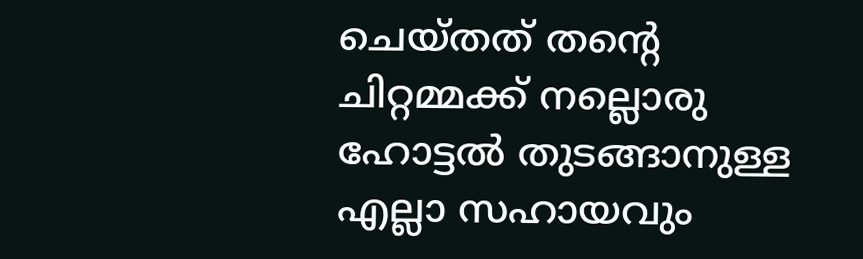ചെയ്തത് തൻ്റെ ചിറ്റമ്മക്ക് നല്ലൊരു ഹോട്ടൽ തുടങ്ങാനുള്ള എല്ലാ സഹായവും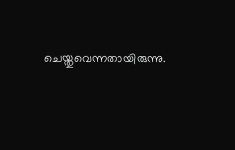ചെയ്തുവെന്നതായിരുന്നു.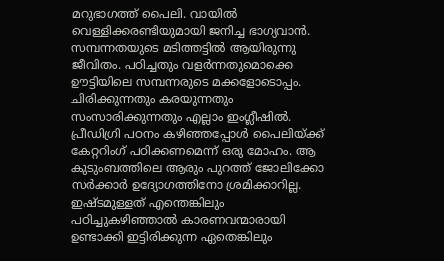മറുഭാഗത്ത് പൈലി. വായിൽ വെള്ളിക്കരണ്ടിയുമായി ജനിച്ച ഭാഗ്യവാൻ. സമ്പന്നതയുടെ മടിത്തട്ടിൽ ആയിരുന്നു ജീവിതം. പഠിച്ചതും വളർന്നതുമൊക്കെ ഊട്ടിയിലെ സമ്പന്നരുടെ മക്കളോടൊപ്പം. ചിരിക്കുന്നതും കരയുന്നതും സംസാരിക്കുന്നതും എല്ലാം ഇംഗ്ലീഷിൽ. പ്രീഡിഗ്രി പഠനം കഴിഞ്ഞപ്പോൾ പൈലിയ്ക്ക് കേറ്ററിംഗ് പഠിക്കണമെന്ന് ഒരു മോഹം. ആ കുടുംബത്തിലെ ആരും പുറത്ത് ജോലിക്കോ സർക്കാർ ഉദ്യോഗത്തിനോ ശ്രമിക്കാറില്ല. ഇഷ്ടമുള്ളത് എന്തെങ്കിലും പഠിച്ചുകഴിഞ്ഞാൽ കാരണവന്മാരായി ഉണ്ടാക്കി ഇട്ടിരിക്കുന്ന ഏതെങ്കിലും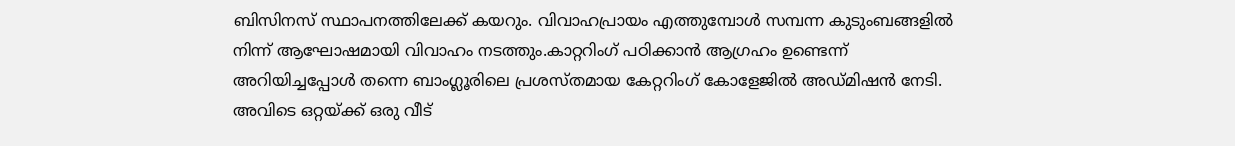ബിസിനസ് സ്ഥാപനത്തിലേക്ക് കയറും. വിവാഹപ്രായം എത്തുമ്പോൾ സമ്പന്ന കുടുംബങ്ങളിൽ നിന്ന് ആഘോഷമായി വിവാഹം നടത്തും.കാറ്ററിംഗ് പഠിക്കാൻ ആഗ്രഹം ഉണ്ടെന്ന് അറിയിച്ചപ്പോൾ തന്നെ ബാംഗ്ലൂരിലെ പ്രശസ്തമായ കേറ്ററിംഗ് കോളേജിൽ അഡ്മിഷൻ നേടി. അവിടെ ഒറ്റയ്ക്ക് ഒരു വീട്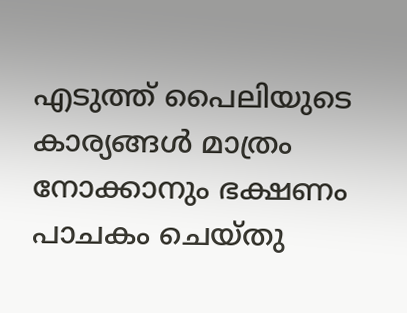എടുത്ത് പൈലിയുടെ കാര്യങ്ങൾ മാത്രം നോക്കാനും ഭക്ഷണം പാചകം ചെയ്തു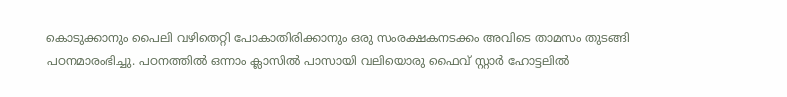കൊടുക്കാനും പൈലി വഴിതെറ്റി പോകാതിരിക്കാനും ഒരു സംരക്ഷകനടക്കം അവിടെ താമസം തുടങ്ങി പഠനമാരംഭിച്ചു. പഠനത്തിൽ ഒന്നാം ക്ലാസിൽ പാസായി വലിയൊരു ഫൈവ് സ്റ്റാർ ഹോട്ടലിൽ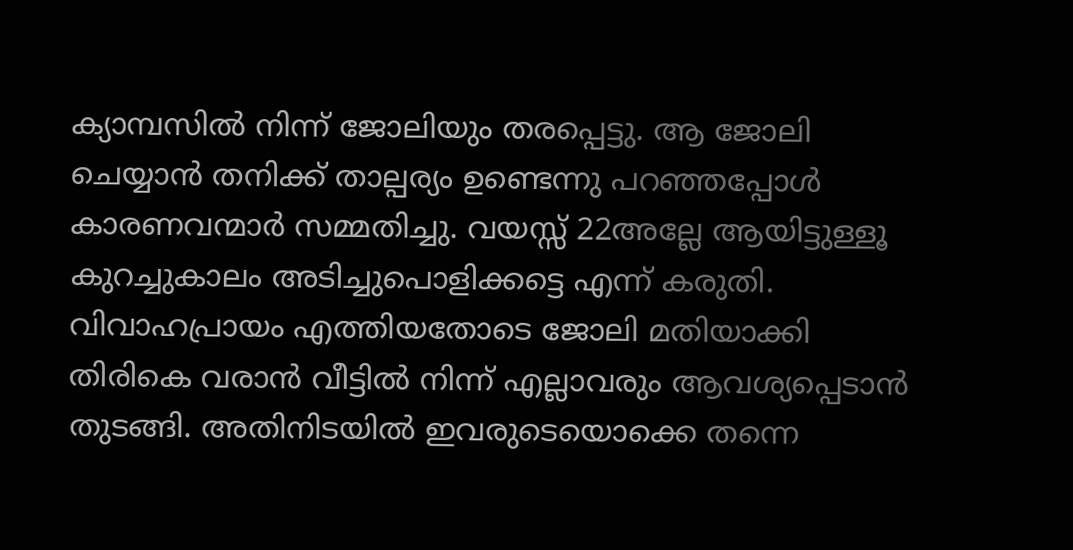ക്യാമ്പസിൽ നിന്ന് ജോലിയും തരപ്പെട്ടു. ആ ജോലി ചെയ്യാൻ തനിക്ക് താല്പര്യം ഉണ്ടെന്നു പറഞ്ഞപ്പോൾ കാരണവന്മാർ സമ്മതിച്ചു. വയസ്സ് 22അല്ലേ ആയിട്ടുള്ളൂ കുറച്ചുകാലം അടിച്ചുപൊളിക്കട്ടെ എന്ന് കരുതി. വിവാഹപ്രായം എത്തിയതോടെ ജോലി മതിയാക്കി തിരികെ വരാൻ വീട്ടിൽ നിന്ന് എല്ലാവരും ആവശ്യപ്പെടാൻ തുടങ്ങി. അതിനിടയിൽ ഇവരുടെയൊക്കെ തന്നെ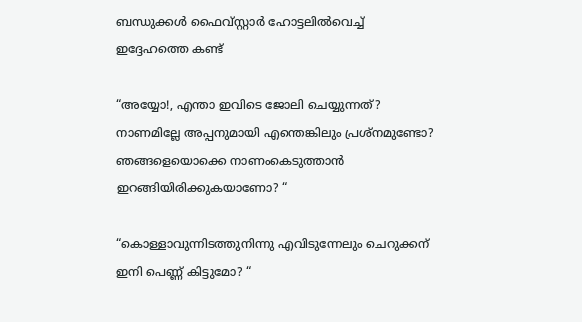ബന്ധുക്കൾ ഫൈവ്സ്റ്റാർ ഹോട്ടലിൽവെച്ച് ഇദ്ദേഹത്തെ കണ്ട്

“അയ്യോ!, എന്താ ഇവിടെ ജോലി ചെയ്യുന്നത്? നാണമില്ലേ അപ്പനുമായി എന്തെങ്കിലും പ്രശ്നമുണ്ടോ? ഞങ്ങളെയൊക്കെ നാണംകെടുത്താൻ ഇറങ്ങിയിരിക്കുകയാണോ? “

“കൊള്ളാവുന്നിടത്തുനിന്നു എവിടുന്നേലും ചെറുക്കന് ഇനി പെണ്ണ് കിട്ടുമോ? “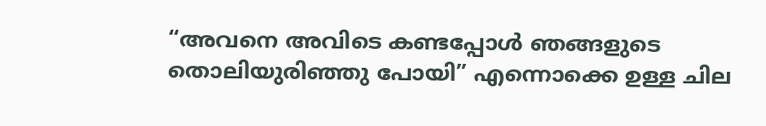“അവനെ അവിടെ കണ്ടപ്പോൾ ഞങ്ങളുടെ തൊലിയുരിഞ്ഞു പോയി” എന്നൊക്കെ ഉള്ള ചില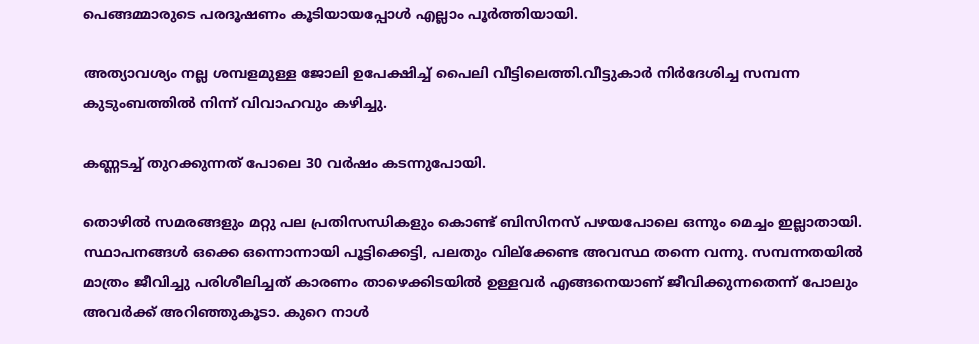പെങ്ങമ്മാരുടെ പരദൂഷണം കൂടിയായപ്പോൾ എല്ലാം പൂർത്തിയായി.

അത്യാവശ്യം നല്ല ശമ്പളമുള്ള ജോലി ഉപേക്ഷിച്ച് പൈലി വീട്ടിലെത്തി.വീട്ടുകാർ നിർദേശിച്ച സമ്പന്ന കുടുംബത്തിൽ നിന്ന് വിവാഹവും കഴിച്ചു.

കണ്ണടച്ച് തുറക്കുന്നത് പോലെ 30 വർഷം കടന്നുപോയി.

തൊഴിൽ സമരങ്ങളും മറ്റു പല പ്രതിസന്ധികളും കൊണ്ട് ബിസിനസ് പഴയപോലെ ഒന്നും മെച്ചം ഇല്ലാതായി. സ്ഥാപനങ്ങൾ ഒക്കെ ഒന്നൊന്നായി പൂട്ടിക്കെട്ടി, പലതും വില്ക്കേണ്ട അവസ്ഥ തന്നെ വന്നു. സമ്പന്നതയിൽ മാത്രം ജീവിച്ചു പരിശീലിച്ചത് കാരണം താഴെക്കിടയിൽ ഉള്ളവർ എങ്ങനെയാണ് ജീവിക്കുന്നതെന്ന് പോലും അവർക്ക് അറിഞ്ഞുകൂടാ. കുറെ നാൾ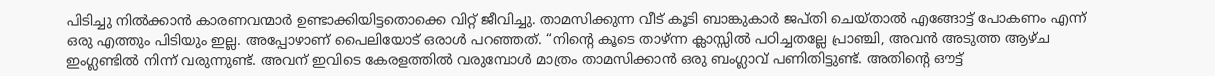പിടിച്ചു നിൽക്കാൻ കാരണവന്മാർ ഉണ്ടാക്കിയിട്ടതൊക്കെ വിറ്റ് ജീവിച്ചു. താമസിക്കുന്ന വീട് കൂടി ബാങ്കുകാർ ജപ്തി ചെയ്താൽ എങ്ങോട്ട് പോകണം എന്ന് ഒരു എത്തും പിടിയും ഇല്ല. അപ്പോഴാണ് പൈലിയോട് ഒരാൾ പറഞ്ഞത്. “നിൻ്റെ കൂടെ താഴ്ന്ന ക്ലാസ്സിൽ പഠിച്ചതല്ലേ പ്രാഞ്ചി, അവൻ അടുത്ത ആഴ്ച ഇംഗ്ലണ്ടിൽ നിന്ന് വരുന്നുണ്ട്. അവന് ഇവിടെ കേരളത്തിൽ വരുമ്പോൾ മാത്രം താമസിക്കാൻ ഒരു ബംഗ്ലാവ് പണിതിട്ടുണ്ട്. അതിൻ്റെ ഔട്ട്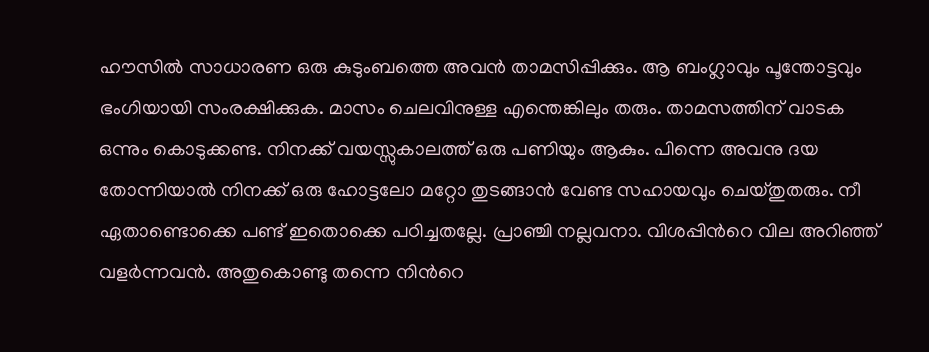ഹൗസിൽ സാധാരണ ഒരു കുടുംബത്തെ അവൻ താമസിപ്പിക്കും. ആ ബംഗ്ലാവും പൂന്തോട്ടവും ഭംഗിയായി സംരക്ഷിക്കുക. മാസം ചെലവിനുള്ള എന്തെങ്കിലും തരും. താമസത്തിന് വാടക ഒന്നും കൊടുക്കണ്ട. നിനക്ക് വയസ്സുകാലത്ത് ഒരു പണിയും ആകും. പിന്നെ അവനു ദയ തോന്നിയാൽ നിനക്ക് ഒരു ഹോട്ടലോ മറ്റോ തുടങ്ങാൻ വേണ്ട സഹായവും ചെയ്തുതരും. നീ ഏതാണ്ടൊക്കെ പണ്ട് ഇതൊക്കെ പഠിച്ചതല്ലേ. പ്രാഞ്ചി നല്ലവനാ. വിശപ്പിൻറെ വില അറിഞ്ഞ് വളർന്നവൻ. അതുകൊണ്ടു തന്നെ നിൻറെ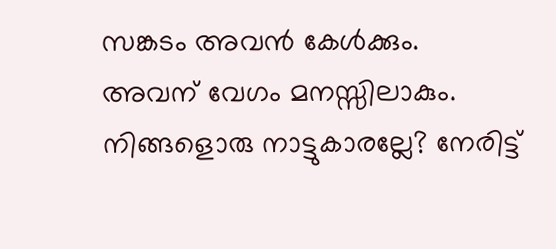സങ്കടം അവൻ കേൾക്കും. അവന് വേഗം മനസ്സിലാകും. നിങ്ങളൊരു നാട്ടുകാരല്ലേ? നേരിട്ട്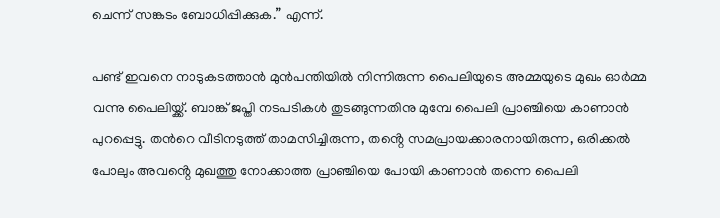ചെന്ന് സങ്കടം ബോധിപ്പിക്കുക.” എന്ന്.

പണ്ട് ഇവനെ നാടുകടത്താൻ മുൻപന്തിയിൽ നിന്നിരുന്ന പൈലിയുടെ അമ്മയുടെ മുഖം ഓർമ്മ വന്നു പൈലിയ്ക്ക്. ബാങ്ക് ജപ്തി നടപടികൾ തുടങ്ങുന്നതിനു മുമ്പേ പൈലി പ്രാഞ്ചിയെ കാണാൻ പുറപ്പെട്ടു. തൻറെ വീടിനടുത്ത് താമസിച്ചിരുന്ന, തൻ്റെ സമപ്രായക്കാരനായിരുന്ന, ഒരിക്കൽ പോലും അവൻ്റെ മുഖത്തു നോക്കാത്ത പ്രാഞ്ചിയെ പോയി കാണാൻ തന്നെ പൈലി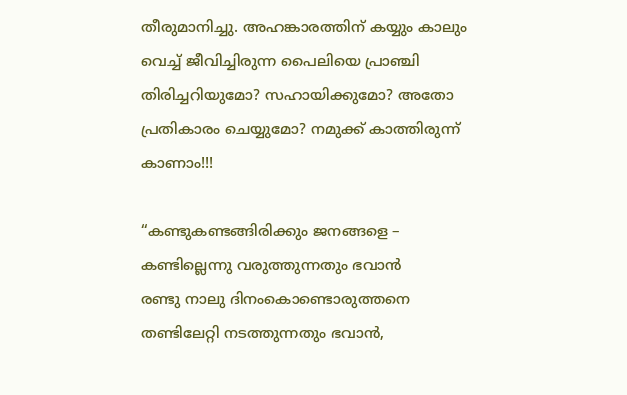തീരുമാനിച്ചു. അഹങ്കാരത്തിന് കയ്യും കാലും വെച്ച് ജീവിച്ചിരുന്ന പൈലിയെ പ്രാഞ്ചി തിരിച്ചറിയുമോ? സഹായിക്കുമോ? അതോ പ്രതികാരം ചെയ്യുമോ? നമുക്ക് കാത്തിരുന്ന് കാണാം!!!

“കണ്ടുകണ്ടങ്ങിരിക്കും ജനങ്ങളെ –
കണ്ടില്ലെന്നു വരുത്തുന്നതും ഭവാൻ
രണ്ടു നാലു ദിനംകൊണ്ടൊരുത്തനെ തണ്ടിലേറ്റി നടത്തുന്നതും ഭവാൻ,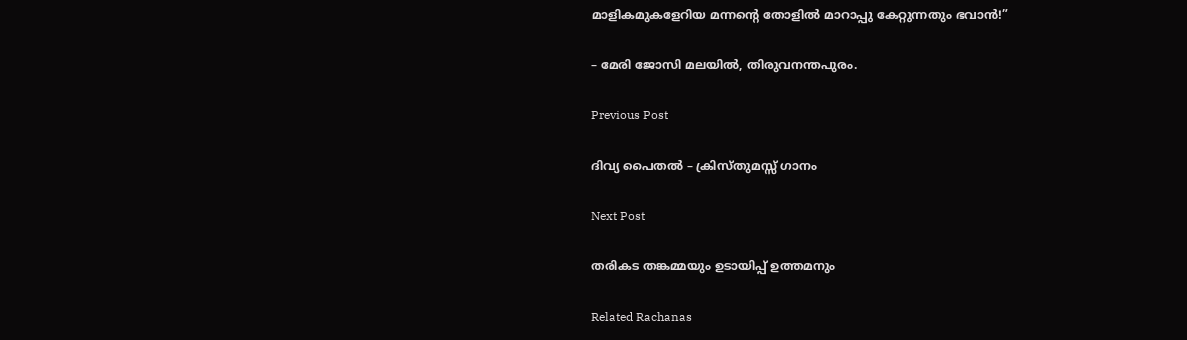മാളികമുകളേറിയ മന്നൻ്റെ തോളിൽ മാറാപ്പു കേറ്റുന്നതും ഭവാൻ!”

– മേരി ജോസി മലയിൽ, തിരുവനന്തപുരം.

Previous Post

ദിവ്യ പൈതൽ – ക്രിസ്തുമസ്സ് ഗാനം

Next Post

തരികട തങ്കമ്മയും ഉടായിപ്പ് ഉത്തമനും

Related Rachanas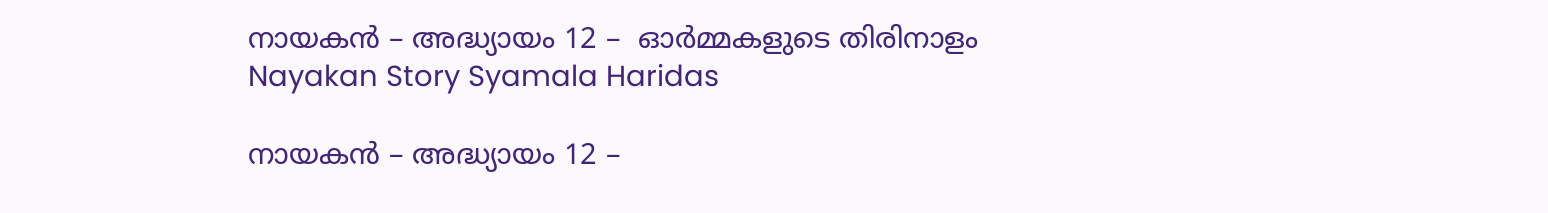നായകൻ – അദ്ധ്യായം 12 –  ഓർമ്മകളുടെ തിരിനാളം
Nayakan Story Syamala Haridas

നായകൻ – അദ്ധ്യായം 12 –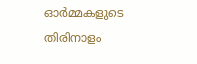ഓർമ്മകളുടെ തിരിനാളം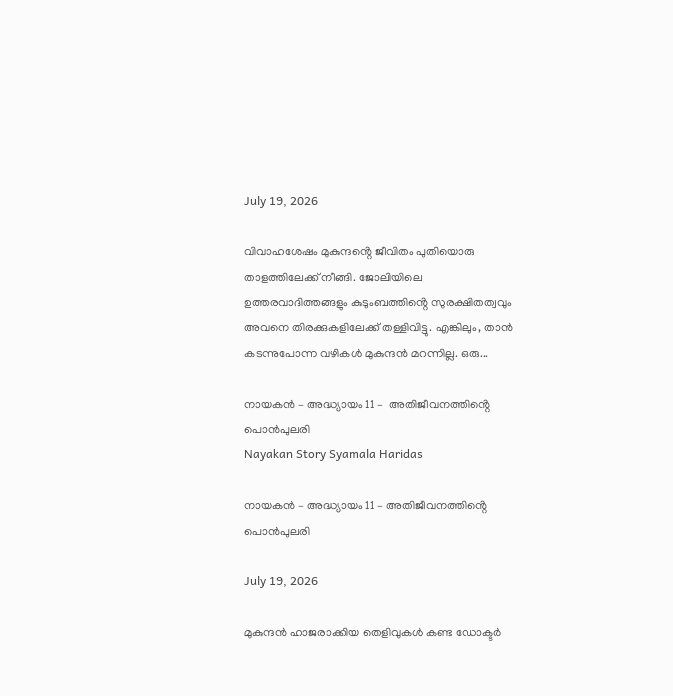July 19, 2026

വിവാഹശേഷം മുകുന്ദൻ്റെ ജീവിതം പുതിയൊരു താളത്തിലേക്ക് നീങ്ങി. ജോലിയിലെ ഉത്തരവാദിത്തങ്ങളും കുടുംബത്തിൻ്റെ സുരക്ഷിതത്വവും അവനെ തിരക്കുകളിലേക്ക് തള്ളിവിട്ടു. എങ്കിലും, താൻ കടന്നുപോന്ന വഴികൾ മുകുന്ദൻ മറന്നില്ല. ഒരു...

നായകൻ – അദ്ധ്യായം 11 –  അതിജീവനത്തിൻ്റെ പൊൻപുലരി
Nayakan Story Syamala Haridas

നായകൻ – അദ്ധ്യായം 11 – അതിജീവനത്തിൻ്റെ പൊൻപുലരി

July 19, 2026

മുകുന്ദൻ ഹാജരാക്കിയ തെളിവുകൾ കണ്ട ഡോക്ടർ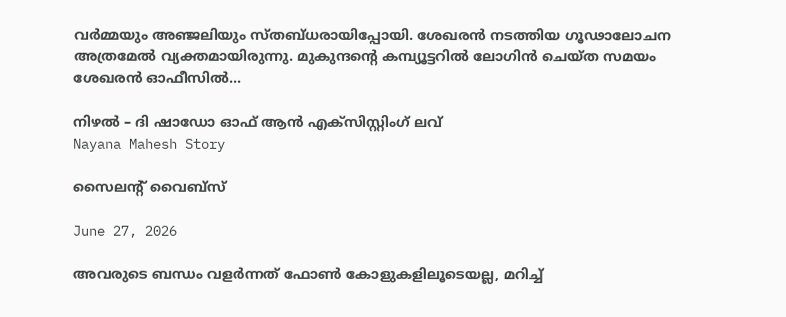വർമ്മയും അഞ്ജലിയും സ്തബ്ധരായിപ്പോയി. ശേഖരൻ നടത്തിയ ഗൂഢാലോചന അത്രമേൽ വ്യക്തമായിരുന്നു. മുകുന്ദൻ്റെ കമ്പ്യൂട്ടറിൽ ലോഗിൻ ചെയ്ത സമയം ശേഖരൻ ഓഫീസിൽ...

നിഴൽ – ദി ഷാഡോ ഓഫ് ആൻ എക്സിസ്റ്റിംഗ് ലവ്
Nayana Mahesh Story

സൈലന്റ് വൈബ്സ്

June 27, 2026

അവരുടെ ബന്ധം വളർന്നത് ഫോൺ കോളുകളിലൂടെയല്ല, മറിച്ച്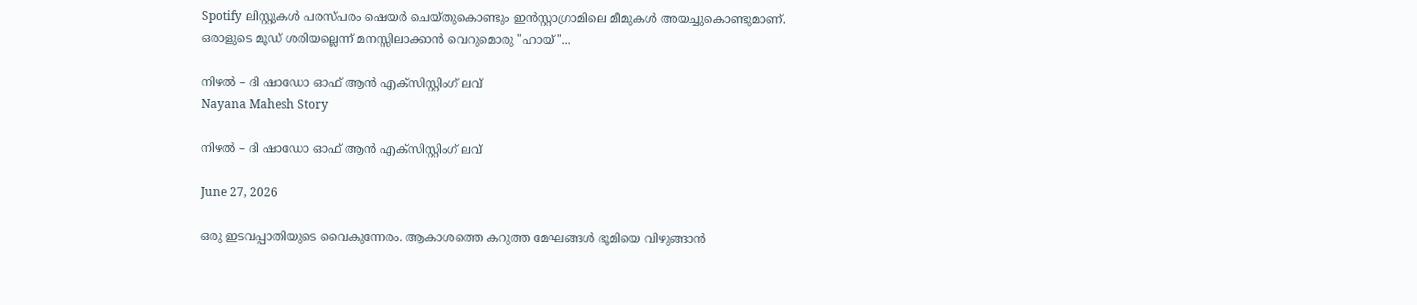Spotify ലിസ്റ്റുകൾ പരസ്പരം ഷെയർ ചെയ്തുകൊണ്ടും ഇൻസ്റ്റാഗ്രാമിലെ മീമുകൾ അയച്ചുകൊണ്ടുമാണ്. ഒരാളുടെ മൂഡ് ശരിയല്ലെന്ന് മനസ്സിലാക്കാൻ വെറുമൊരു "ഹായ്"...

നിഴൽ – ദി ഷാഡോ ഓഫ് ആൻ എക്സിസ്റ്റിംഗ് ലവ്
Nayana Mahesh Story

നിഴൽ – ദി ഷാഡോ ഓഫ് ആൻ എക്സിസ്റ്റിംഗ് ലവ്

June 27, 2026

ഒരു ഇടവപ്പാതിയുടെ വൈകുന്നേരം. ആകാശത്തെ കറുത്ത മേഘങ്ങൾ ഭൂമിയെ വിഴുങ്ങാൻ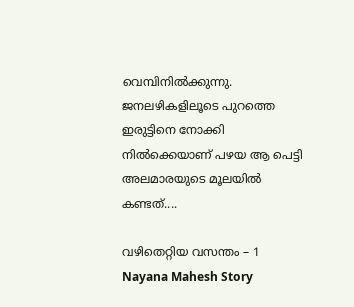വെമ്പിനിൽക്കുന്നു. ജനലഴികളിലൂടെ പുറത്തെ ഇരുട്ടിനെ നോക്കി നിൽക്കെയാണ് പഴയ ആ പെട്ടി അലമാരയുടെ മൂലയിൽ കണ്ടത്....

വഴിതെറ്റിയ വസന്തം – 1
Nayana Mahesh Story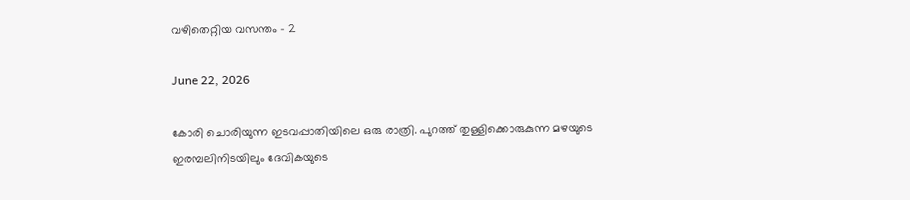വഴിതെറ്റിയ വസന്തം – 2

June 22, 2026

കോരി ചൊരിയുന്ന ഇടവപ്പാതിയിലെ ഒരു രാത്രി. പുറത്ത് തുള്ളിക്കൊരുകുന്ന മഴയുടെ ഇരമ്പലിനിടയിലും ദേവികയുടെ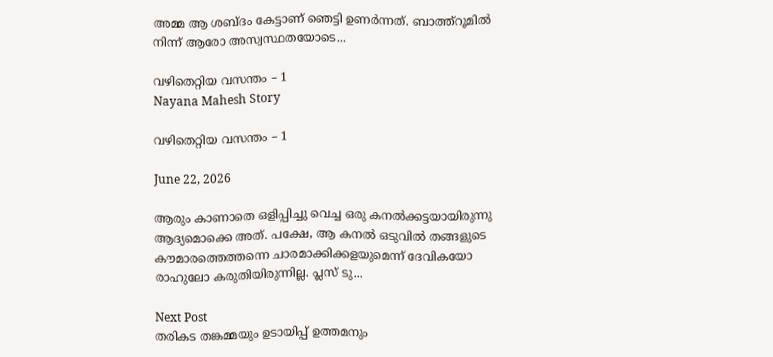അമ്മ ആ ശബ്ദം കേട്ടാണ് ഞെട്ടി ഉണർന്നത്. ബാത്ത്റൂമിൽ നിന്ന് ആരോ അസ്വസ്ഥതയോടെ...

വഴിതെറ്റിയ വസന്തം – 1
Nayana Mahesh Story

വഴിതെറ്റിയ വസന്തം – 1

June 22, 2026

ആരും കാണാതെ ഒളിപ്പിച്ചു വെച്ച ഒരു കനൽക്കട്ടയായിരുന്നു ആദ്യമൊക്കെ അത്. പക്ഷേ, ആ കനൽ ഒടുവിൽ തങ്ങളുടെ കൗമാരത്തെത്തന്നെ ചാരമാക്കിക്കളയുമെന്ന് ദേവികയോ രാഹുലോ കരുതിയിരുന്നില്ല. പ്ലസ് ടു...

Next Post
തരികട തങ്കമ്മയും ഉടായിപ്പ് ഉത്തമനും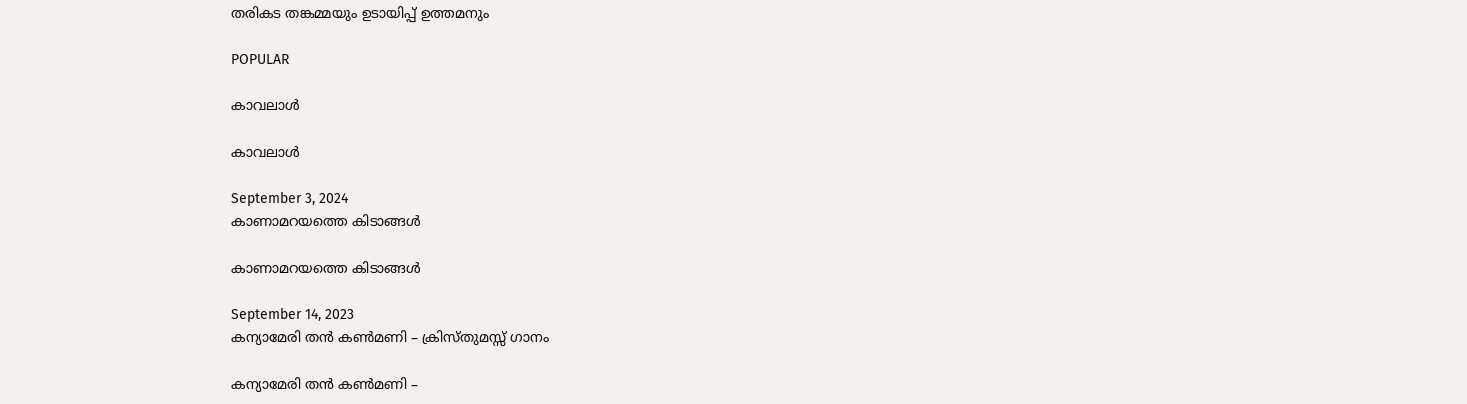തരികട തങ്കമ്മയും ഉടായിപ്പ് ഉത്തമനും

POPULAR

കാവലാൾ

കാവലാൾ

September 3, 2024
കാണാമറയത്തെ കിടാങ്ങൾ

കാണാമറയത്തെ കിടാങ്ങൾ

September 14, 2023
കന്യാമേരി തൻ കൺമണി – ക്രിസ്തുമസ്സ് ഗാനം

കന്യാമേരി തൻ കൺമണി –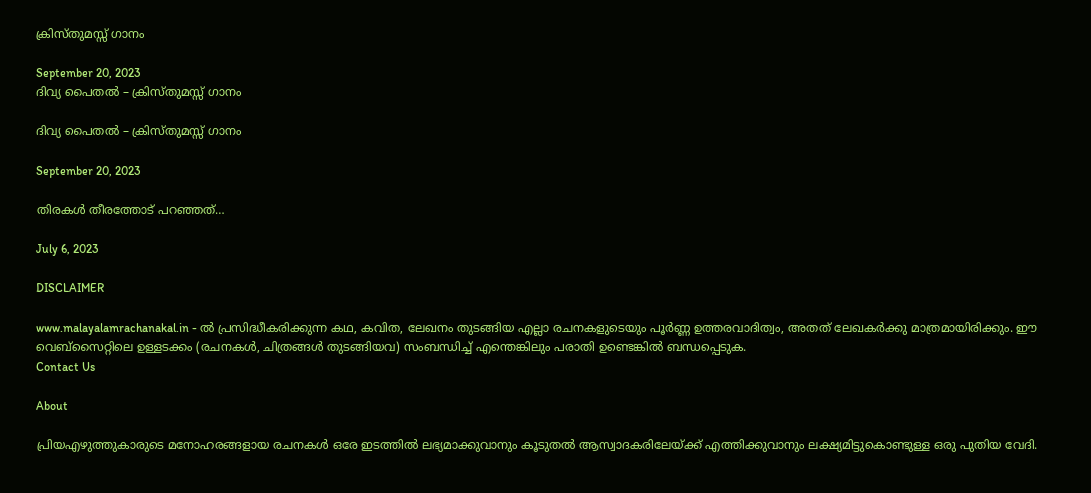ക്രിസ്തുമസ്സ് ഗാനം

September 20, 2023
ദിവ്യ പൈതൽ – ക്രിസ്തുമസ്സ് ഗാനം

ദിവ്യ പൈതൽ – ക്രിസ്തുമസ്സ് ഗാനം

September 20, 2023

തിരകൾ തീരത്തോട് പറഞ്ഞത്…

July 6, 2023

DISCLAIMER

www.malayalamrachanakal.in - ല്‍ പ്രസിദ്ധീകരിക്കുന്ന കഥ, കവിത, ലേഖനം തുടങ്ങിയ എല്ലാ രചനകളുടെയും പൂർണ്ണ ഉത്തരവാദിത്വം, അതത് ലേഖകര്‍ക്കു മാത്രമായിരിക്കും. ഈ വെബ്‌സൈറ്റിലെ ഉള്ളടക്കം (രചനകൾ, ചിത്രങ്ങൾ തുടങ്ങിയവ) സംബന്ധിച്ച് എന്തെങ്കിലും പരാതി ഉണ്ടെങ്കിൽ ബന്ധപ്പെടുക.
Contact Us

About

പ്രിയഎഴുത്തുകാരുടെ മനോഹരങ്ങളായ രചനകൾ ഒരേ ഇടത്തിൽ ലഭ്യമാക്കുവാനും കൂടുതൽ ആസ്വാദകരിലേയ്ക്ക് എത്തിക്കുവാനും ലക്ഷ്യമിട്ടുകൊണ്ടുള്ള ഒരു പുതിയ വേദി.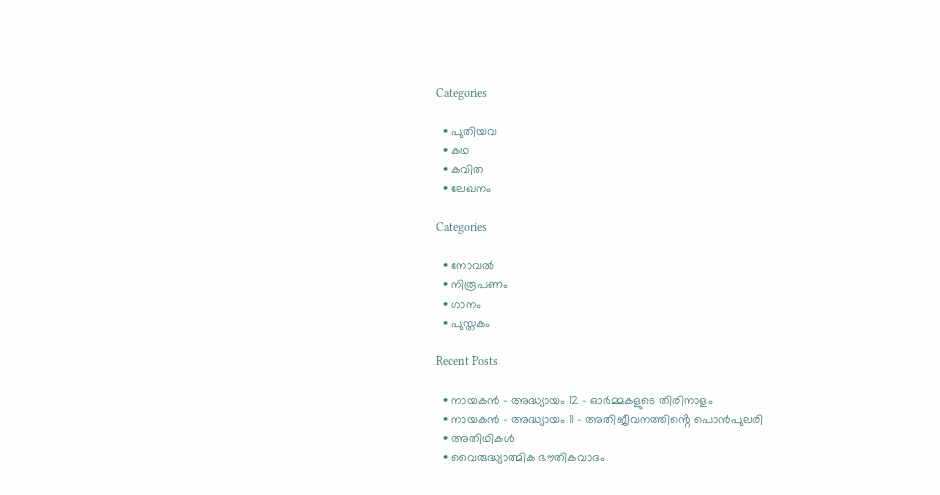Categories

  • പുതിയവ
  • കഥ
  • കവിത
  • ലേഖനം

Categories

  • നോവൽ
  • നിരൂപണം
  • ഗാനം
  • പുസ്തകം

Recent Posts

  • നായകൻ – അദ്ധ്യായം 12 – ഓർമ്മകളുടെ തിരിനാളം
  • നായകൻ – അദ്ധ്യായം 11 – അതിജീവനത്തിൻ്റെ പൊൻപുലരി
  • അതിഥികൾ
  • വൈരുദ്ധ്യാത്മിക ഭൗതികവാദം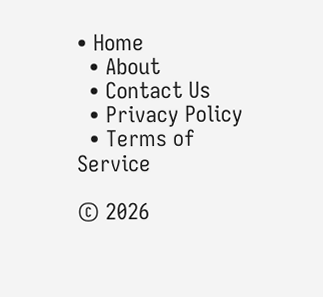• Home
  • About
  • Contact Us
  • Privacy Policy
  • Terms of Service

© 2026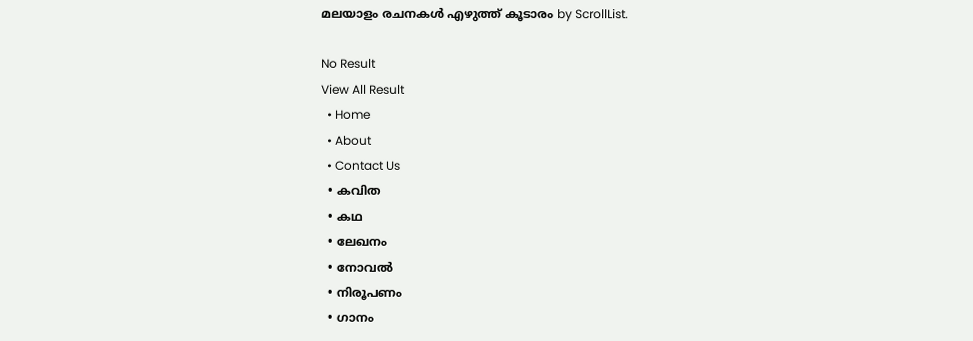മലയാളം രചനകൾ എഴുത്ത് കൂടാരം by ScrollList.

No Result
View All Result
  • Home
  • About
  • Contact Us
  • കവിത
  • കഥ
  • ലേഖനം
  • നോവൽ
  • നിരൂപണം
  • ഗാനം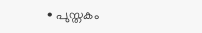• പുസ്തകം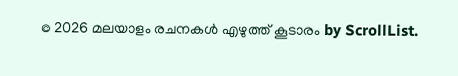© 2026 മലയാളം രചനകൾ എഴുത്ത് കൂടാരം by ScrollList.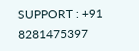SUPPORT : +91 8281475397